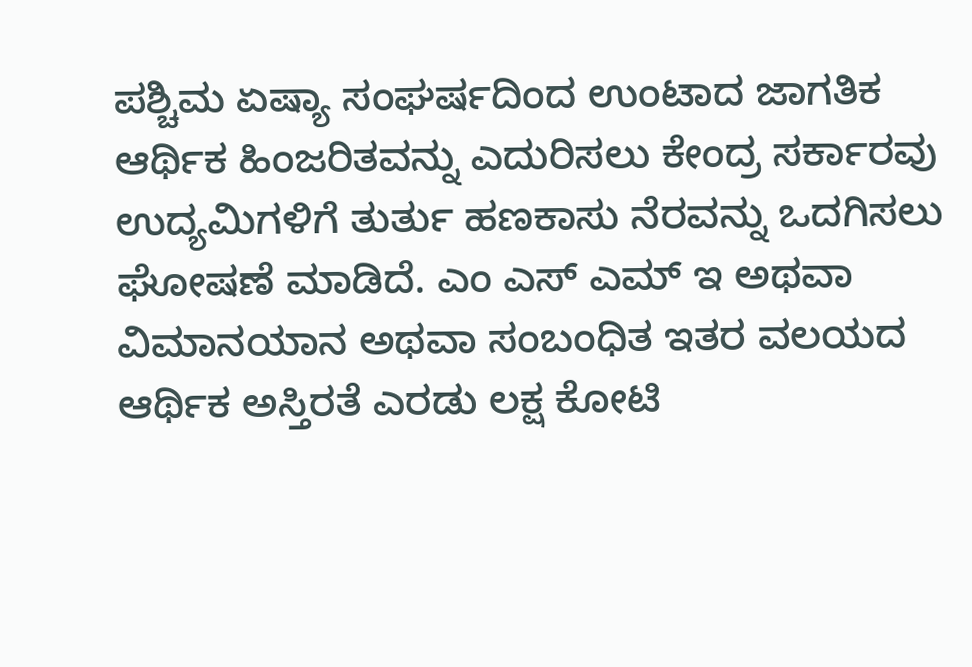ಪಶ್ಚಿಮ ಏಷ್ಯಾ ಸಂಘರ್ಷದಿಂದ ಉಂಟಾದ ಜಾಗತಿಕ ಆರ್ಥಿಕ ಹಿಂಜರಿತವನ್ನು ಎದುರಿಸಲು ಕೇಂದ್ರ ಸರ್ಕಾರವು ಉದ್ಯಮಿಗಳಿಗೆ ತುರ್ತು ಹಣಕಾಸು ನೆರವನ್ನು ಒದಗಿಸಲು ಘೋಷಣೆ ಮಾಡಿದೆ. ಎಂ ಎಸ್ ಎಮ್ ಇ ಅಥವಾ ವಿಮಾನಯಾನ ಅಥವಾ ಸಂಬಂಧಿತ ಇತರ ವಲಯದ ಆರ್ಥಿಕ ಅಸ್ತಿರತೆ ಎರಡು ಲಕ್ಷ ಕೋಟಿ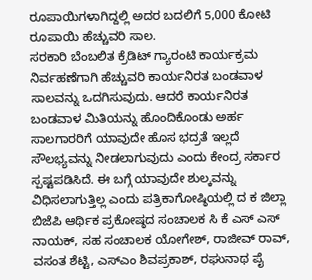ರೂಪಾಯಿಗಳಾಗಿದ್ದಲ್ಲಿ ಅದರ ಬದಲಿಗೆ 5,000 ಕೋಟಿ ರೂಪಾಯಿ ಹೆಚ್ಚುವರಿ ಸಾಲ.
ಸರಕಾರಿ ಬೆಂಬಲಿತ ಕ್ರೆಡಿಟ್ ಗ್ಯಾರಂಟಿ ಕಾರ್ಯಕ್ರಮ ನಿರ್ವಹಣೆಗಾಗಿ ಹೆಚ್ಚುವರಿ ಕಾರ್ಯನಿರತ ಬಂಡವಾಳ ಸಾಲವನ್ನು ಒದಗಿಸುವುದು. ಆದರೆ ಕಾರ್ಯನಿರತ ಬಂಡವಾಳ ಮಿತಿಯನ್ನು ಹೊಂದಿಕೊಂಡು ಅರ್ಹ ಸಾಲಗಾರರಿಗೆ ಯಾವುದೇ ಹೊಸ ಭದ್ರತೆ ಇಲ್ಲದೆ ಸೌಲಭ್ಯವನ್ನು ನೀಡಲಾಗುವುದು ಎಂದು ಕೇಂದ್ರ ಸರ್ಕಾರ ಸ್ಪಷ್ಟಪಡಿಸಿದೆ. ಈ ಬಗ್ಗೆ ಯಾವುದೇ ಶುಲ್ಕವನ್ನು ವಿಧಿಸಲಾಗುತ್ತಿಲ್ಲ ಎಂದು ಪತ್ರಿಕಾಗೋಷ್ಠಿಯಲ್ಲಿ ದ ಕ ಜಿಲ್ಲಾ ಬಿಜೆಪಿ ಆರ್ಥಿಕ ಪ್ರಕೋಷ್ಠದ ಸಂಚಾಲಕ ಸಿ ಕೆ ಎಸ್ ಎಸ್ ನಾಯಕ್, ಸಹ ಸಂಚಾಲಕ ಯೋಗೇಶ್, ರಾಜೀವ್ ರಾವ್, ವಸಂತ ಶೆಟ್ಟಿ, ಎಸ್ಎಂ ಶಿವಪ್ರಕಾಶ್, ರಘುನಾಥ ಪೈ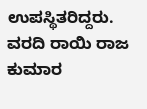ಉಪಸ್ಥಿತರಿದ್ದರು.
ವರದಿ ರಾಯಿ ರಾಜ ಕುಮಾರ